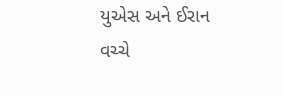યુએસ અને ઈરાન વચ્ચે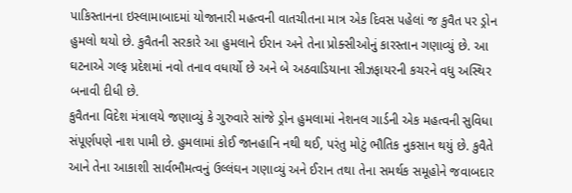પાકિસ્તાનના ઇસ્લામાબાદમાં યોજાનારી મહત્વની વાતચીતના માત્ર એક દિવસ પહેલાં જ કુવૈત પર ડ્રોન હુમલો થયો છે. કુવૈતની સરકારે આ હુમલાને ઈરાન અને તેના પ્રોક્સીઓનું કારસ્તાન ગણાવ્યું છે. આ ઘટનાએ ગલ્ફ પ્રદેશમાં નવો તનાવ વધાર્યો છે અને બે અઠવાડિયાના સીઝફાયરની કચરને વધુ અસ્થિર બનાવી દીધી છે.
કુવૈતના વિદેશ મંત્રાલયે જણાવ્યું કે ગુરુવારે સાંજે ડ્રોન હુમલામાં નેશનલ ગાર્ડની એક મહત્વની સુવિધા સંપૂર્ણપણે નાશ પામી છે. હુમલામાં કોઈ જાનહાનિ નથી થઈ, પરંતુ મોટું ભૌતિક નુકસાન થયું છે. કુવૈતે આને તેના આકાશી સાર્વભૌમત્વનું ઉલ્લંઘન ગણાવ્યું અને ઈરાન તથા તેના સમર્થક સમૂહોને જવાબદાર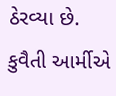ઠેરવ્યા છે. કુવૈતી આર્મીએ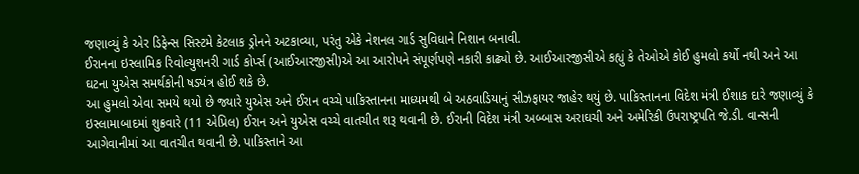જણાવ્યું કે એર ડિફેન્સ સિસ્ટમે કેટલાક ડ્રોનને અટકાવ્યા, પરંતુ એકે નેશનલ ગાર્ડ સુવિધાને નિશાન બનાવી.
ઈરાનના ઇસ્લામિક રિવોલ્યુશનરી ગાર્ડ કોર્પ્સ (આઈઆરજીસી)એ આ આરોપને સંપૂર્ણપણે નકારી કાઢ્યો છે. આઈઆરજીસીએ કહ્યું કે તેઓએ કોઈ હુમલો કર્યો નથી અને આ ઘટના યુએસ સમર્થકોની ષડ્યંત્ર હોઈ શકે છે.
આ હુમલો એવા સમયે થયો છે જ્યારે યુએસ અને ઈરાન વચ્ચે પાકિસ્તાનના માધ્યમથી બે અઠવાડિયાનું સીઝફાયર જાહેર થયું છે. પાકિસ્તાનના વિદેશ મંત્રી ઈશાક દારે જણાવ્યું કે ઇસ્લામાબાદમાં શુક્રવારે (11 એપ્રિલ) ઈરાન અને યુએસ વચ્ચે વાતચીત શરૂ થવાની છે. ઈરાની વિદેશ મંત્રી અબ્બાસ અરાઘચી અને અમેરિકી ઉપરાષ્ટ્રપતિ જે.ડી. વાન્સની આગેવાનીમાં આ વાતચીત થવાની છે. પાકિસ્તાને આ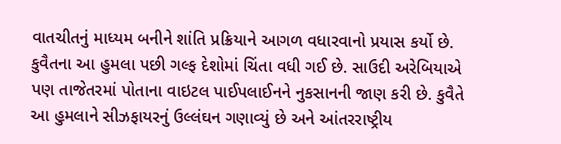વાતચીતનું માધ્યમ બનીને શાંતિ પ્રક્રિયાને આગળ વધારવાનો પ્રયાસ કર્યો છે.
કુવૈતના આ હુમલા પછી ગલ્ફ દેશોમાં ચિંતા વધી ગઈ છે. સાઉદી અરેબિયાએ પણ તાજેતરમાં પોતાના વાઇટલ પાઈપલાઈનને નુકસાનની જાણ કરી છે. કુવૈતે આ હુમલાને સીઝફાયરનું ઉલ્લંઘન ગણાવ્યું છે અને આંતરરાષ્ટ્રીય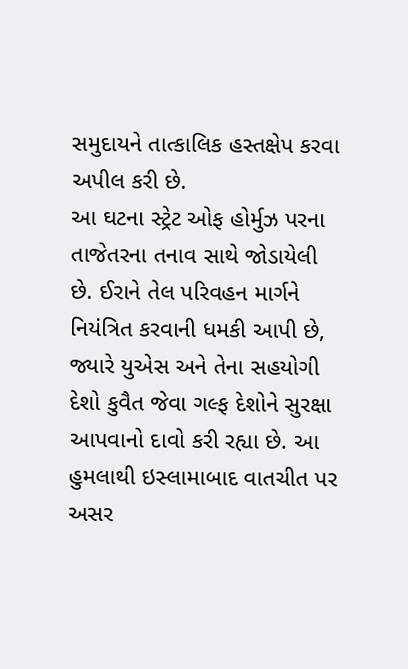સમુદાયને તાત્કાલિક હસ્તક્ષેપ કરવા અપીલ કરી છે.
આ ઘટના સ્ટ્રેટ ઓફ હોર્મુઝ પરના તાજેતરના તનાવ સાથે જોડાયેલી છે. ઈરાને તેલ પરિવહન માર્ગને નિયંત્રિત કરવાની ધમકી આપી છે, જ્યારે યુએસ અને તેના સહયોગી દેશો કુવૈત જેવા ગલ્ફ દેશોને સુરક્ષા આપવાનો દાવો કરી રહ્યા છે. આ હુમલાથી ઇસ્લામાબાદ વાતચીત પર અસર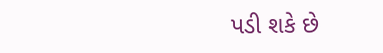પડી શકે છે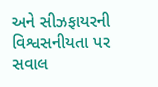અને સીઝફાયરની વિશ્વસનીયતા પર સવાલ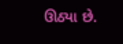ઊઠ્યા છે.